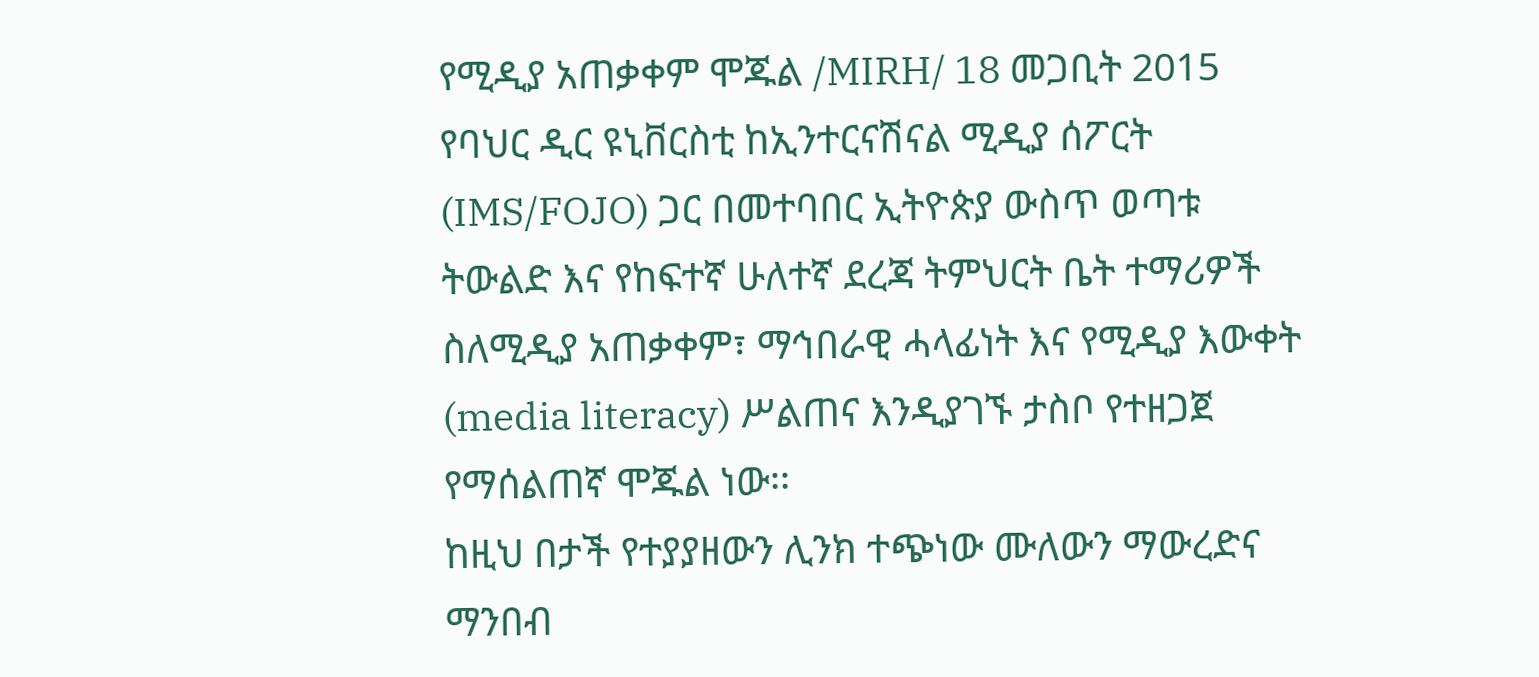የሚዲያ አጠቃቀም ሞጁል /MIRH/ 18 መጋቢት 2015
የባህር ዲር ዩኒቨርስቲ ከኢንተርናሽናል ሚዲያ ሰፖርት (IMS/FOJO) ጋር በመተባበር ኢትዮጵያ ውስጥ ወጣቱ ትውልድ እና የከፍተኛ ሁለተኛ ደረጃ ትምህርት ቤት ተማሪዎች ስለሚዲያ አጠቃቀም፣ ማኅበራዊ ሓላፊነት እና የሚዲያ እውቀት (media literacy) ሥልጠና እንዲያገኙ ታስቦ የተዘጋጀ የማሰልጠኛ ሞጁል ነው፡፡
ከዚህ በታች የተያያዘውን ሊንክ ተጭነው ሙለውን ማውረድና ማንበብ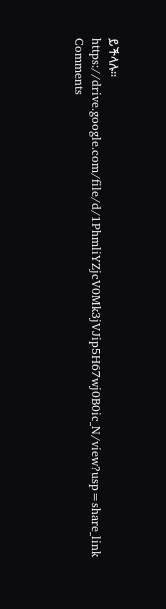ይችላሉ፡፡
https://drive.google.com/file/d/1PhmliYZjcV0Mk3jVJip5H67wj0B0ic_N/view?usp=share_link
Comments